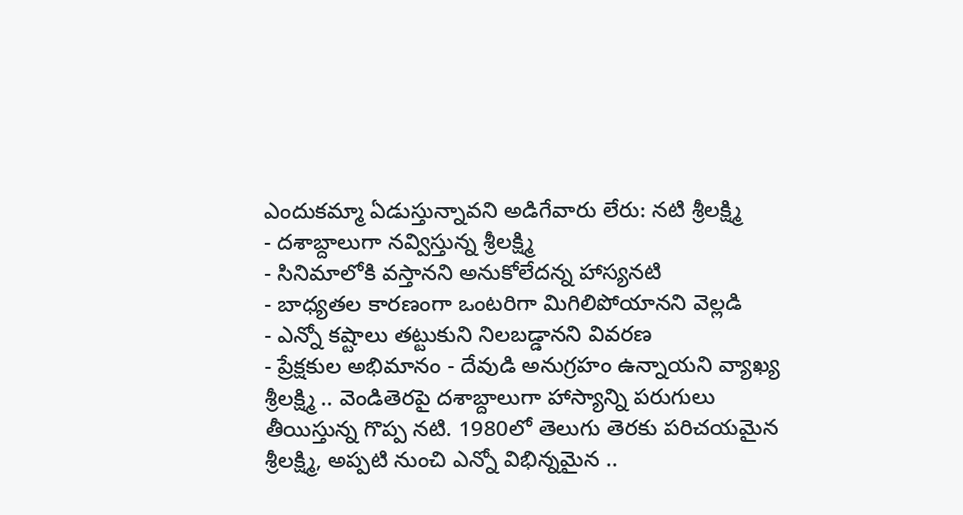ఎందుకమ్మా ఏడుస్తున్నావని అడిగేవారు లేరు: నటి శ్రీలక్ష్మి
- దశాబ్దాలుగా నవ్విస్తున్న శ్రీలక్ష్మి
- సినిమాలోకి వస్తానని అనుకోలేదన్న హాస్యనటి
- బాధ్యతల కారణంగా ఒంటరిగా మిగిలిపోయానని వెల్లడి
- ఎన్నో కష్టాలు తట్టుకుని నిలబడ్డానని వివరణ
- ప్రేక్షకుల అభిమానం - దేవుడి అనుగ్రహం ఉన్నాయని వ్యాఖ్య
శ్రీలక్ష్మి .. వెండితెరపై దశాబ్దాలుగా హాస్యాన్ని పరుగులు తీయిస్తున్న గొప్ప నటి. 1980లో తెలుగు తెరకు పరిచయమైన శ్రీలక్ష్మి, అప్పటి నుంచి ఎన్నో విభిన్నమైన ..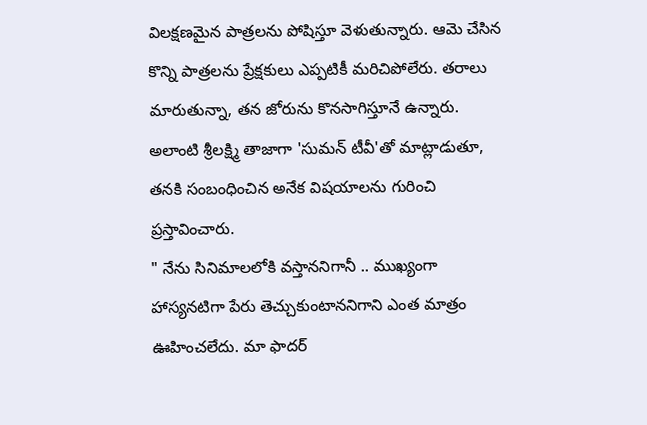విలక్షణమైన పాత్రలను పోషిస్తూ వెళుతున్నారు. ఆమె చేసిన కొన్ని పాత్రలను ప్రేక్షకులు ఎప్పటికీ మరిచిపోలేరు. తరాలు మారుతున్నా, తన జోరును కొనసాగిస్తూనే ఉన్నారు. అలాంటి శ్రీలక్ష్మి తాజాగా 'సుమన్ టీవీ'తో మాట్లాడుతూ, తనకి సంబంధించిన అనేక విషయాలను గురించి ప్రస్తావించారు.
" నేను సినిమాలలోకి వస్తాననిగానీ .. ముఖ్యంగా హాస్యనటిగా పేరు తెచ్చుకుంటాననిగాని ఎంత మాత్రం ఊహించలేదు. మా ఫాదర్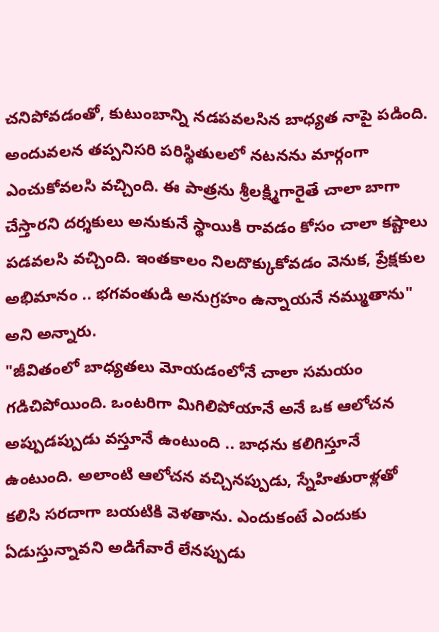చనిపోవడంతో, కుటుంబాన్ని నడపవలసిన బాధ్యత నాపై పడింది. అందువలన తప్పనిసరి పరిస్థితులలో నటనను మార్గంగా ఎంచుకోవలసి వచ్చింది. ఈ పాత్రను శ్రీలక్ష్మిగారైతే చాలా బాగా చేస్తారని దర్శకులు అనుకునే స్థాయికి రావడం కోసం చాలా కష్టాలు పడవలసి వచ్చింది. ఇంతకాలం నిలదొక్కుకోవడం వెనుక, ప్రేక్షకుల అభిమానం .. భగవంతుడి అనుగ్రహం ఉన్నాయనే నమ్ముతాను" అని అన్నారు.
"జీవితంలో బాధ్యతలు మోయడంలోనే చాలా సమయం గడిచిపోయింది. ఒంటరిగా మిగిలిపోయానే అనే ఒక ఆలోచన అప్పుడప్పుడు వస్తూనే ఉంటుంది .. బాధను కలిగిస్తూనే ఉంటుంది. అలాంటి ఆలోచన వచ్చినప్పుడు, స్నేహితురాళ్లతో కలిసి సరదాగా బయటికి వెళతాను. ఎందుకంటే ఎందుకు ఏడుస్తున్నావని అడిగేవారే లేనప్పుడు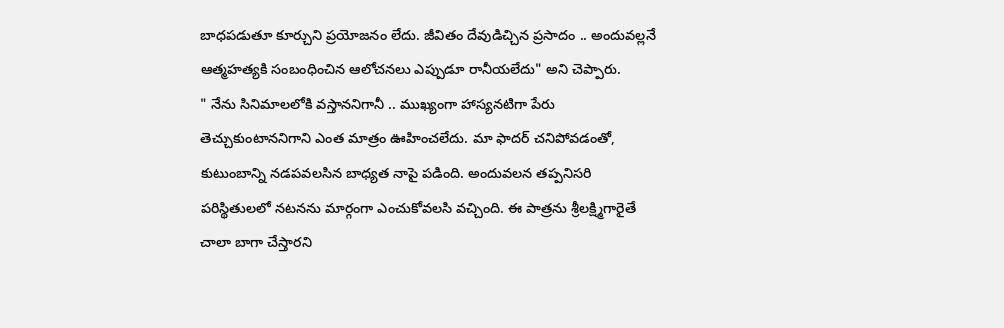బాధపడుతూ కూర్చుని ప్రయోజనం లేదు. జీవితం దేవుడిచ్చిన ప్రసాదం .. అందువల్లనే ఆత్మహత్యకి సంబంధించిన ఆలోచనలు ఎప్పుడూ రానీయలేదు" అని చెప్పారు.
" నేను సినిమాలలోకి వస్తాననిగానీ .. ముఖ్యంగా హాస్యనటిగా పేరు తెచ్చుకుంటాననిగాని ఎంత మాత్రం ఊహించలేదు. మా ఫాదర్ చనిపోవడంతో, కుటుంబాన్ని నడపవలసిన బాధ్యత నాపై పడింది. అందువలన తప్పనిసరి పరిస్థితులలో నటనను మార్గంగా ఎంచుకోవలసి వచ్చింది. ఈ పాత్రను శ్రీలక్ష్మిగారైతే చాలా బాగా చేస్తారని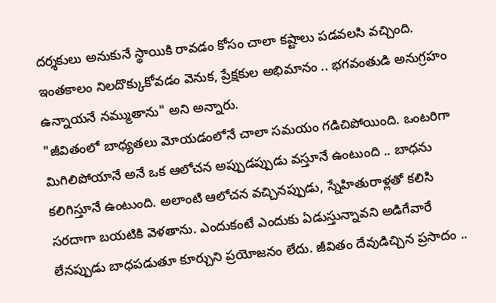దర్శకులు అనుకునే స్థాయికి రావడం కోసం చాలా కష్టాలు పడవలసి వచ్చింది. ఇంతకాలం నిలదొక్కుకోవడం వెనుక, ప్రేక్షకుల అభిమానం .. భగవంతుడి అనుగ్రహం ఉన్నాయనే నమ్ముతాను" అని అన్నారు.
"జీవితంలో బాధ్యతలు మోయడంలోనే చాలా సమయం గడిచిపోయింది. ఒంటరిగా మిగిలిపోయానే అనే ఒక ఆలోచన అప్పుడప్పుడు వస్తూనే ఉంటుంది .. బాధను కలిగిస్తూనే ఉంటుంది. అలాంటి ఆలోచన వచ్చినప్పుడు, స్నేహితురాళ్లతో కలిసి సరదాగా బయటికి వెళతాను. ఎందుకంటే ఎందుకు ఏడుస్తున్నావని అడిగేవారే లేనప్పుడు బాధపడుతూ కూర్చుని ప్రయోజనం లేదు. జీవితం దేవుడిచ్చిన ప్రసాదం ..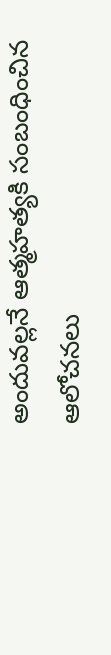అందువల్లనే ఆత్మహత్యకి సంబంధించిన ఆలోచనలు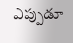ఎప్పుడూ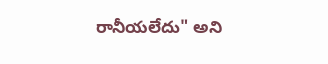రానీయలేదు" అని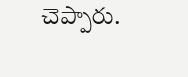చెప్పారు.